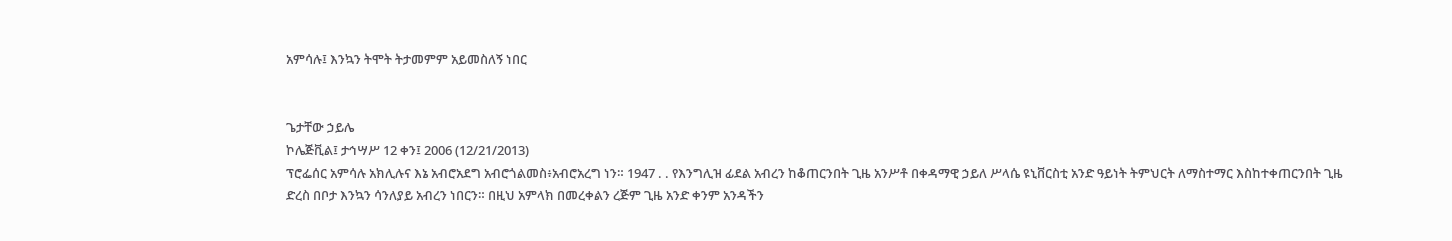አምሳሉ፤ እንኳን ትሞት ትታመምም አይመስለኝ ነበር


ጌታቸው ኃይሌ
ኮሌጅቪል፤ ታኅሣሥ 12 ቀን፤ 2006 (12/21/2013)
ፕሮፌሰር አምሳሉ አክሊሉና እኔ አብሮአደግ አብሮጎልመስ፥አብሮአረግ ነን። 1947 . . የእንግሊዝ ፊደል አብረን ከቆጠርንበት ጊዜ አንሥቶ በቀዳማዊ ኃይለ ሥላሴ ዩኒቨርስቲ አንድ ዓይነት ትምህርት ለማስተማር እስከተቀጠርንበት ጊዜ ድረስ በቦታ እንኳን ሳንለያይ አብረን ነበርን። በዚህ አምላክ በመረቀልን ረጅም ጊዜ አንድ ቀንም አንዳችን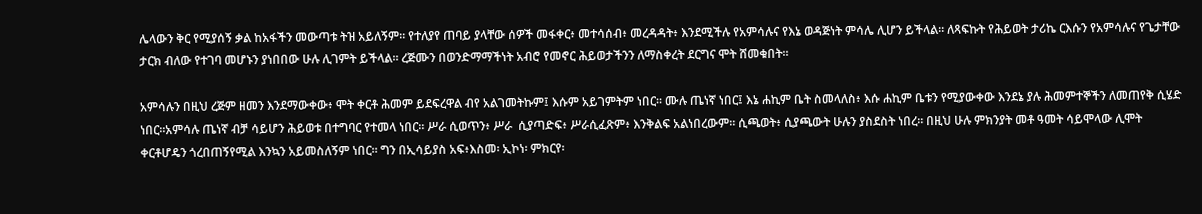ሌላውን ቅር የሚያሰኝ ቃል ከአፋችን መውጣቱ ትዝ አይለኝም። የተለያየ ጠባይ ያላቸው ሰዎች መፋቀር፥ መተሳሰብ፥ መረዳዳት፥ እንደሚችሉ የአምሳሉና የእኔ ወዳጅነት ምሳሌ ሊሆን ይችላል። ለጻፍኩት የሕይወት ታሪኬ ርእሱን የአምሳሉና የጌታቸው ታርክ ብለው የተገባ መሆኑን ያነበበው ሁሉ ሊገምት ይችላል። ረጅሙን በወንድማማችነት አብሮ የመኖር ሕይወታችንን ለማስቀረት ደርግና ሞት ሸመቁበት።

አምሳሉን በዚህ ረጅም ዘመን እንደማውቀው፥ ሞት ቀርቶ ሕመም ይደፍረዋል ብየ አልገመትኩም፤ እሱም አይገምትም ነበር። ሙሉ ጤነኛ ነበር፤ እኔ ሐኪም ቤት ስመላለስ፥ እሱ ሐኪም ቤቱን የሚያውቀው እንደኔ ያሉ ሕመምተኞችን ለመጠየቅ ሲሄድ ነበር።አምሳሉ ጤነኛ ብቻ ሳይሆን ሕይወቱ በተግባር የተመላ ነበር። ሥራ ሲወጥን፥ ሥራ  ሲያጣድፍ፥ ሥራሲፈጽም፥ እንቅልፍ አልነበረውም። ሲጫወት፥ ሲያጫውት ሁሉን ያስደስት ነበረ። በዚህ ሁሉ ምክንያት መቶ ዓመት ሳይሞላው ሊሞት ቀርቶሆዴን ጎረበጠኝየሚል እንኳን አይመስለኝም ነበር። ግን በኢሳይያስ አፍ፥እስመ፡ ኢኮነ፡ ምክርየ፡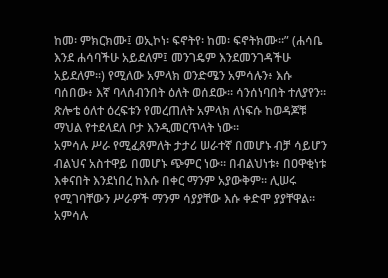ከመ፡ ምክርክሙ፤ ወኢኮነ፡ ፍኖትየ፡ ከመ፡ ፍኖትክሙ።” (ሐሳቤ እንደ ሐሳባችሁ አይደለም፤ መንገዴም እንደመንገዳችሁ አይደለም።) የሚለው አምላክ ወንድሜን አምሳሉን፥ እሱ ባሰበው፥ እኛ ባላሰብንበት ዕለት ወሰደው። ሳንሰነባበት ተለያየን። ጽሎቴ ዕለተ ዕረፍቱን የመረጠለት አምላክ ለነፍሱ ከወዳጆቹ ማህል የተደላደለ ቦታ እንዲመርጥላት ነው።
አምሳሉ ሥራ የሚፈጸምለት ታታሪ ሠራተኛ በመሆኑ ብቻ ሳይሆን ብልህና አስተዋይ በመሆኑ ጭምር ነው። በብልህነቱ፥ በዐዋቂነቱ እቀናበት እንደነበረ ከእሱ በቀር ማንም አያውቅም። ሊሠሩ የሚገባቸውን ሥራዎች ማንም ሳያያቸው እሱ ቀድሞ ያያቸዋል። አምሳሉ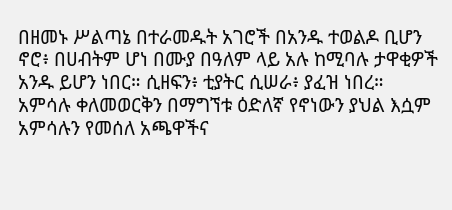በዘመኑ ሥልጣኔ በተራመዱት አገሮች በአንዱ ተወልዶ ቢሆን ኖሮ፥ በሀብትም ሆነ በሙያ በዓለም ላይ አሉ ከሚባሉ ታዋቂዎች አንዱ ይሆን ነበር። ሲዘፍን፥ ቲያትር ሲሠራ፥ ያፈዝ ነበረ።
አምሳሉ ቀለመወርቅን በማግኘቱ ዕድለኛ የኖነውን ያህል እሷም አምሳሉን የመሰለ አጫዋችና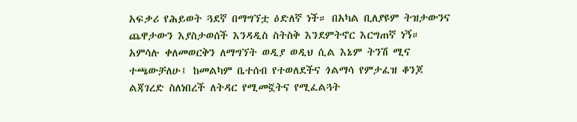አፍቃሪ የሕይወት ጓደኛ በማግኘቷ ዕድለኛ ነች። በአካል ቢለያዩም ትዝታውንና ጨዋታውን እያስታወሰች እንዳዲስ ስትስቅ እንደምትኖር እርግጠኛ ነኝ።
አምሳሉ ቀለመወርቅን ለማግኘት ወዲያ ወዲህ ሲል እኔም ትንሽ ሚና ተጫውቻለሁ፤ ከመልካም ቤተሰብ የተወለደችና ጎልማሳ የምታፈዝ ቆንጆ ልጃገረድ ስለነበረች ለትዳር የሚመኟትና የሚፈልጓት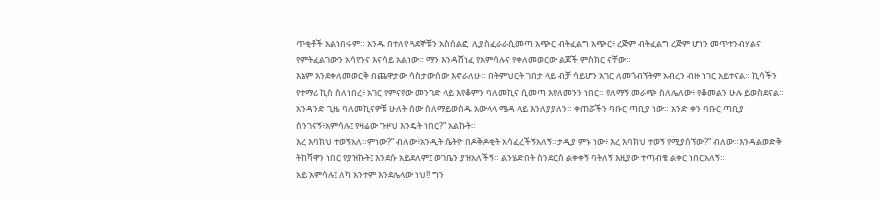ጥቂቶች አልነበሩም። አንዱ በተለየ ጓደኞቹን አስሰልፎ  ሊያስፈራራሲመጣ አጭር ብትፈልግ አጭር፥ ረጅም ብትፈልግ ረጅም ሆነን መጥተንብሃልና የምትፈልገውን አሳየንና እናሳይ አልነው። ማን እንዳሸነፈ የአምሳሉና የቀለመወርው ልጆች ምስክር ናቸው።
እኔም እንደቀለመወርቅ በጨዋታው ሳስታውሰው እኖራለሁ። በትምህርት ገበታ ላይ ብቻ ሳይሆን አገር ለመጎብኘትም አብረን ብዙ ነገር አይተናል። ኪሳችን የተማሪ ኪስ ስለነበረ፥ አገር የምናየው መንገድ ላይ እየቆምን ባለመኪና ሲመጣ እየለመንን ነበር። የለማኝ መራጭ ስለሌለው፥ የቆመልን ሁሉ ይወስደናል። አንዳንድ ጊዜ ባለመኪናዎቹ ሁለት ሰው ስለማይወስዱ አውላላ ሜዳ ላይ እንለያያለን። ቀጠሯችን ባቡር ጣቢያ ነው። አንድ ቀን ባቡር ጣቢያ ስንገናኝ፥አምሳሉ፤ የዛሬው ጉዞህ እንዴት ነበር?” አልኩት።
እረ እባክህ ተወኝአለ።ምነው?” ብለው፥አንዲት ሴትዮ በዶቅዶቂት አሳፈረችኝአለኝ።ታዲያ ምኑ ነው፥ እረ እባክህ ተወኝ የሚያሰኘው?” ብለው።እንዳልወድቅ ትከሻዋን ነበር የያዝኩት፤ እንደሱ አይደለም፤ ወገቤን ያዝአለችኝ። ልንሄድበት ስንደርስ ልቀቀኝ ባትለኝ እዚያው ተጣብቄ ልቀር ነበርአለኝ።
አይ አምሳሉ፤ ለካ አንተም እንደሌላው ነህ!! ግን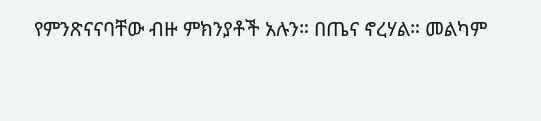የምንጽናናባቸው ብዙ ምክንያቶች አሉን። በጤና ኖረሃል። መልካም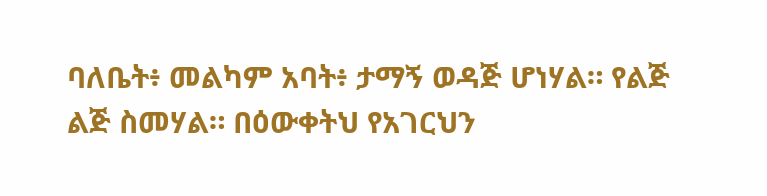ባለቤት፥ መልካም አባት፥ ታማኝ ወዳጅ ሆነሃል። የልጅ ልጅ ስመሃል። በዕውቀትህ የአገርህን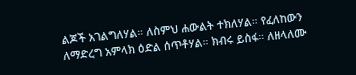ልጆች አገልግለሃል። ለስምህ ሐውልት ተክለሃል። የፈለከውን ለማድረግ አምላክ ዕድል ሰጥቶሃል። ክብሩ ይስፋ። ለዘላለሙ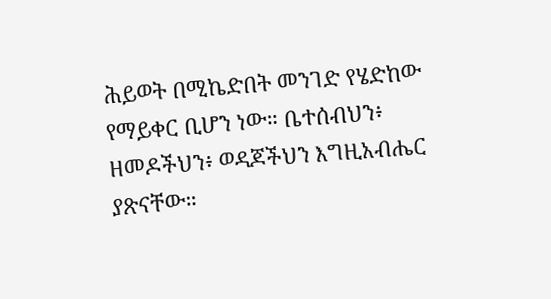ሕይወት በሚኬድበት መንገድ የሄድከው የማይቀር ቢሆን ነው። ቤተሰብህን፥ ዘመዶችህን፥ ወዳጆችህን እግዚአብሔር ያጽናቸው።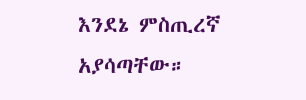እንደኔ ምስጢረኛ አያሳጣቸው።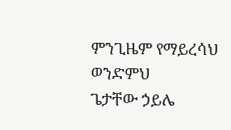ምንጊዜም የማይረሳህ ወንድምህ
ጌታቸው ኃይሌ